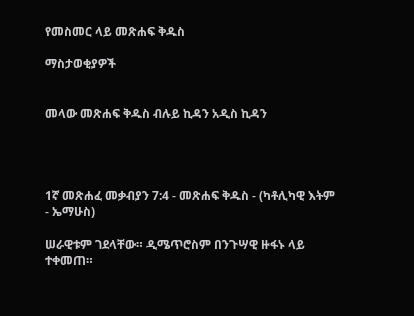የመስመር ላይ መጽሐፍ ቅዱስ

ማስታወቂያዎች


መላው መጽሐፍ ቅዱስ ብሉይ ኪዳን አዲስ ኪዳን




1ኛ መጽሐፈ መቃብያን 7:4 - መጽሐፍ ቅዱስ - (ካቶሊካዊ እትም - ኤማሁስ)

ሠራዊቱም ገደላቸው። ዲሜጥሮስም በንጉሣዊ ዙፋኑ ላይ ተቀመጠ።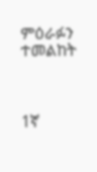ምዕራፉን ተመልከት



1ኛ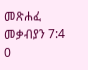መጽሐፈ መቃብያን 7:4
0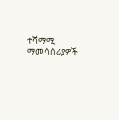ተሻማሚ ማመሳሰሪያዎች